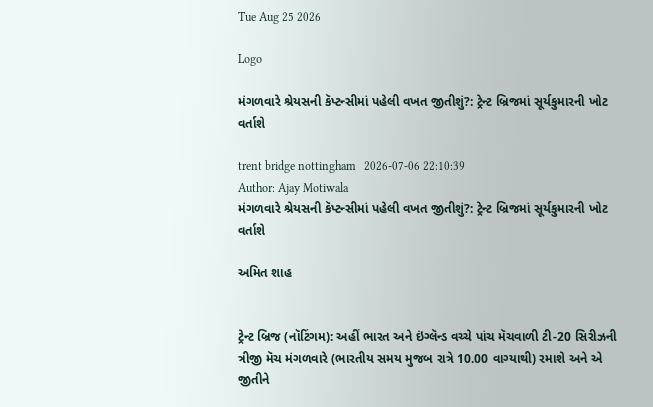Tue Aug 25 2026

Logo

મંગળવારે શ્રેયસની કૅપ્ટન્સીમાં પહેલી વખત જીતીશું?: ટ્રેન્ટ બ્રિજમાં સૂર્યકુમારની ખોટ વર્તાશે

trent bridge nottingham   2026-07-06 22:10:39
Author: Ajay Motiwala
મંગળવારે શ્રેયસની કૅપ્ટન્સીમાં પહેલી વખત જીતીશું?: ટ્રેન્ટ બ્રિજમાં સૂર્યકુમારની ખોટ વર્તાશે

અમિત શાહ


ટ્રેન્ટ બ્રિજ (નૉટિંગમ): અહીં ભારત અને ઇંગ્લૅન્ડ વચ્ચે પાંચ મૅચવાળી ટી-20 સિરીઝની ત્રીજી મૅચ મંગળવારે (ભારતીય સમય મુજબ રાત્રે 10.00 વાગ્યાથી) રમાશે અને એ જીતીને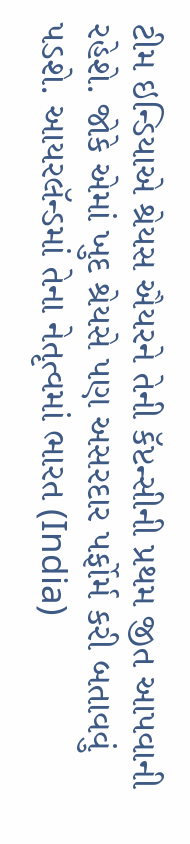ટીમ ઇન્ડિયાએ શ્રેયસ ઐયરને તેની કૅપ્ટન્સીની પ્રથમ જીત આપવાની રહેશે. જોકે એમાં ખુદ શ્રેયસે પણ અસરદાર પર્ફોર્મ કરી બતાવવું પડશે. આયરલૅન્ડમાં તેના નેતૃત્વમાં ભારત (India)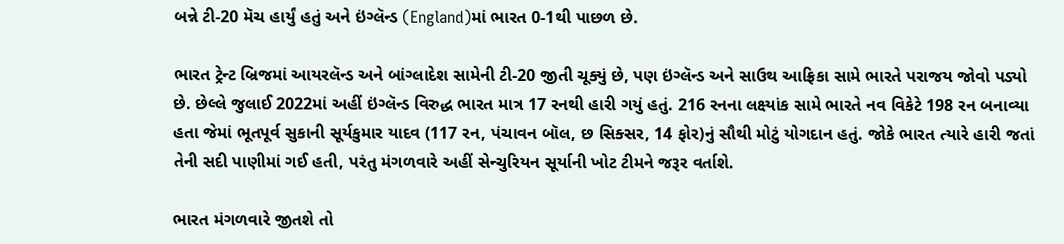બન્ને ટી-20 મૅચ હાર્યું હતું અને ઇંગ્લૅન્ડ (England)માં ભારત 0-1થી પાછળ છે.

ભારત ટ્રેન્ટ બ્રિજમાં આયરલૅન્ડ અને બાંગ્લાદેશ સામેની ટી-20 જીતી ચૂક્યું છે, પણ ઇંગ્લૅન્ડ અને સાઉથ આફ્રિકા સામે ભારતે પરાજય જોવો પડ્યો છે. છેલ્લે જુલાઈ 2022માં અહીં ઇંગ્લૅન્ડ વિરુદ્ધ ભારત માત્ર 17 રનથી હારી ગયું હતું. 216 રનના લક્ષ્યાંક સામે ભારતે નવ વિકેટે 198 રન બનાવ્યા હતા જેમાં ભૂતપૂર્વ સુકાની સૂર્યકુમાર યાદવ (117 રન, પંચાવન બૉલ, છ સિક્સર, 14 ફોર)નું સૌથી મોટું યોગદાન હતું. જોકે ભારત ત્યારે હારી જતાં તેની સદી પાણીમાં ગઈ હતી, પરંતુ મંગળવારે અહીં સેન્ચુરિયન સૂર્યાની ખોટ ટીમને જરૂર વર્તાશે.

ભારત મંગળવારે જીતશે તો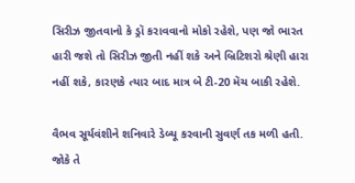સિરીઝ જીતવાનો કે ડ્રૉ કરાવવાનો મોકો રહેશે, પણ જો ભારત હારી જશે તો સિરીઝ જીતી નહીં શકે અને બ્રિટિશરો શ્રેણી હારા નહીં શકે, કારણકે ત્યાર બાદ માત્ર બે ટી-20 મૅચ બાકી રહેશે.

વૈભવ સૂર્યવંશીને શનિવારે ડેબ્યૂ કરવાની સુવર્ણ તક મળી હતી. જોકે તે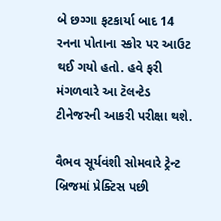બે છગ્ગા ફટકાર્યા બાદ 14 રનના પોતાના સ્કોર પર આઉટ થઈ ગયો હતો. હવે ફરી મંગળવારે આ ટૅલન્ટેડ ટીનેજરની આકરી પરીક્ષા થશે.

વૈભવ સૂર્યવંશી સોમવારે ટ્રેન્ટ બ્રિજમાં પ્રેક્ટિસ પછી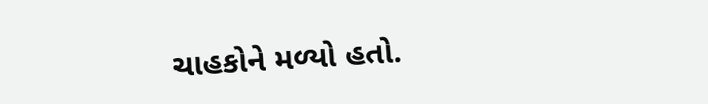ચાહકોને મળ્યો હતો.